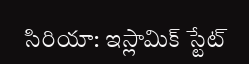సిరియా: ఇస్లామిక్ స్టేట్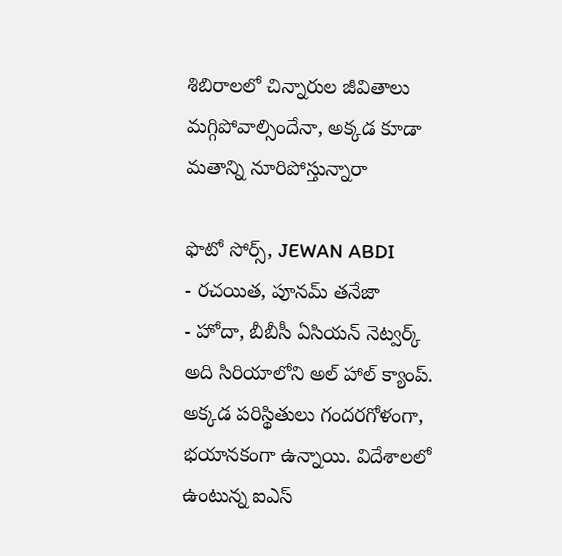శిబిరాలలో చిన్నారుల జీవితాలు మగ్గిపోవాల్సిందేనా, అక్కడ కూడా మతాన్ని నూరిపోస్తున్నారా

ఫొటో సోర్స్, JEWAN ABDI
- రచయిత, పూనమ్ తనేజా
- హోదా, బీబీసీ ఏసియన్ నెట్వర్క్
అది సిరియాలోని అల్ హాల్ క్యాంప్. అక్కడ పరిస్థితులు గందరగోళంగా, భయానకంగా ఉన్నాయి. విదేశాలలో ఉంటున్న ఐఎస్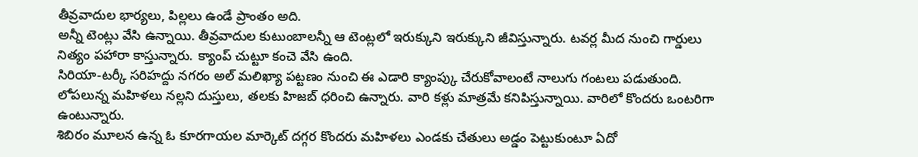తీవ్రవాదుల భార్యలు, పిల్లలు ఉండే ప్రాంతం అది.
అన్నీ టెంట్లు వేసి ఉన్నాయి. తీవ్రవాదుల కుటుంబాలన్నీ ఆ టెంట్లలో ఇరుక్కుని ఇరుక్కుని జీవిస్తున్నారు. టవర్ల మీద నుంచి గార్డులు నిత్యం పహారా కాస్తున్నారు. క్యాంప్ చుట్టూ కంచె వేసి ఉంది.
సిరియా-టర్కీ సరిహద్దు నగరం అల్ మలిఖ్యా పట్టణం నుంచి ఈ ఎడారి క్యాంప్కు చేరుకోవాలంటే నాలుగు గంటలు పడుతుంది.
లోపలున్న మహిళలు నల్లని దుస్తులు, తలకు హిజబ్ ధరించి ఉన్నారు. వారి కళ్లు మాత్రమే కనిపిస్తున్నాయి. వారిలో కొందరు ఒంటరిగా ఉంటున్నారు.
శిబిరం మూలన ఉన్న ఓ కూరగాయల మార్కెట్ దగ్గర కొందరు మహిళలు ఎండకు చేతులు అడ్డం పెట్టుకుంటూ ఏదో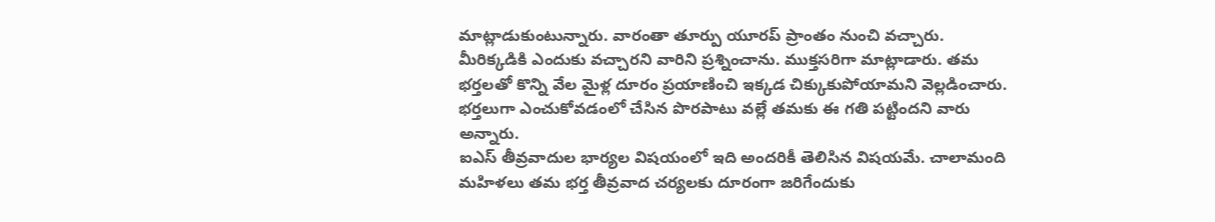మాట్లాడుకుంటున్నారు. వారంతా తూర్పు యూరప్ ప్రాంతం నుంచి వచ్చారు.
మీరిక్కడికి ఎందుకు వచ్చారని వారిని ప్రశ్నించాను. ముక్తసరిగా మాట్లాడారు. తమ భర్తలతో కొన్ని వేల మైళ్ల దూరం ప్రయాణించి ఇక్కడ చిక్కుకుపోయామని వెల్లడించారు. భర్తలుగా ఎంచుకోవడంలో చేసిన పొరపాటు వల్లే తమకు ఈ గతి పట్టిందని వారు అన్నారు.
ఐఎస్ తీవ్రవాదుల భార్యల విషయంలో ఇది అందరికీ తెలిసిన విషయమే. చాలామంది మహిళలు తమ భర్త తీవ్రవాద చర్యలకు దూరంగా జరిగేందుకు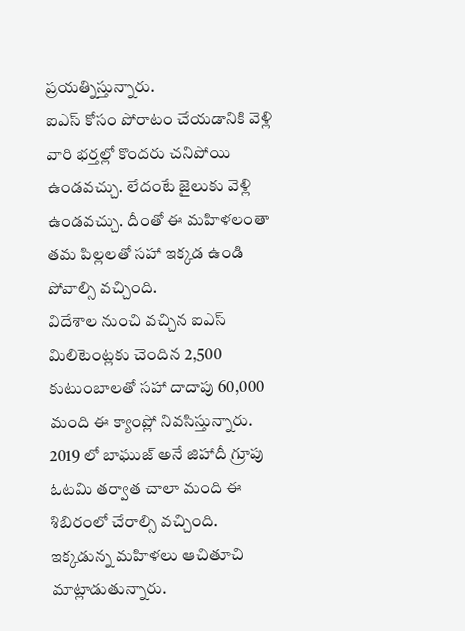ప్రయత్నిస్తున్నారు.
ఐఎస్ కోసం పోరాటం చేయడానికి వెళ్లి వారి భర్తల్లో కొందరు చనిపోయి ఉండవచ్చు. లేదంటే జైలుకు వెళ్లి ఉండవచ్చు. దీంతో ఈ మహిళలంతా తమ పిల్లలతో సహా ఇక్కడ ఉండి పోవాల్సి వచ్చింది.
విదేశాల నుంచి వచ్చిన ఐఎస్ మిలిటెంట్లకు చెందిన 2,500 కుటుంబాలతో సహా దాదాపు 60,000 మంది ఈ క్యాంప్లో నివసిస్తున్నారు. 2019 లో బాఘుజ్ అనే జిహాదీ గ్రూపు ఓటమి తర్వాత చాలా మంది ఈ శిబిరంలో చేరాల్సి వచ్చింది.
ఇక్కడున్న మహిళలు ఆచితూచి మాట్లాడుతున్నారు.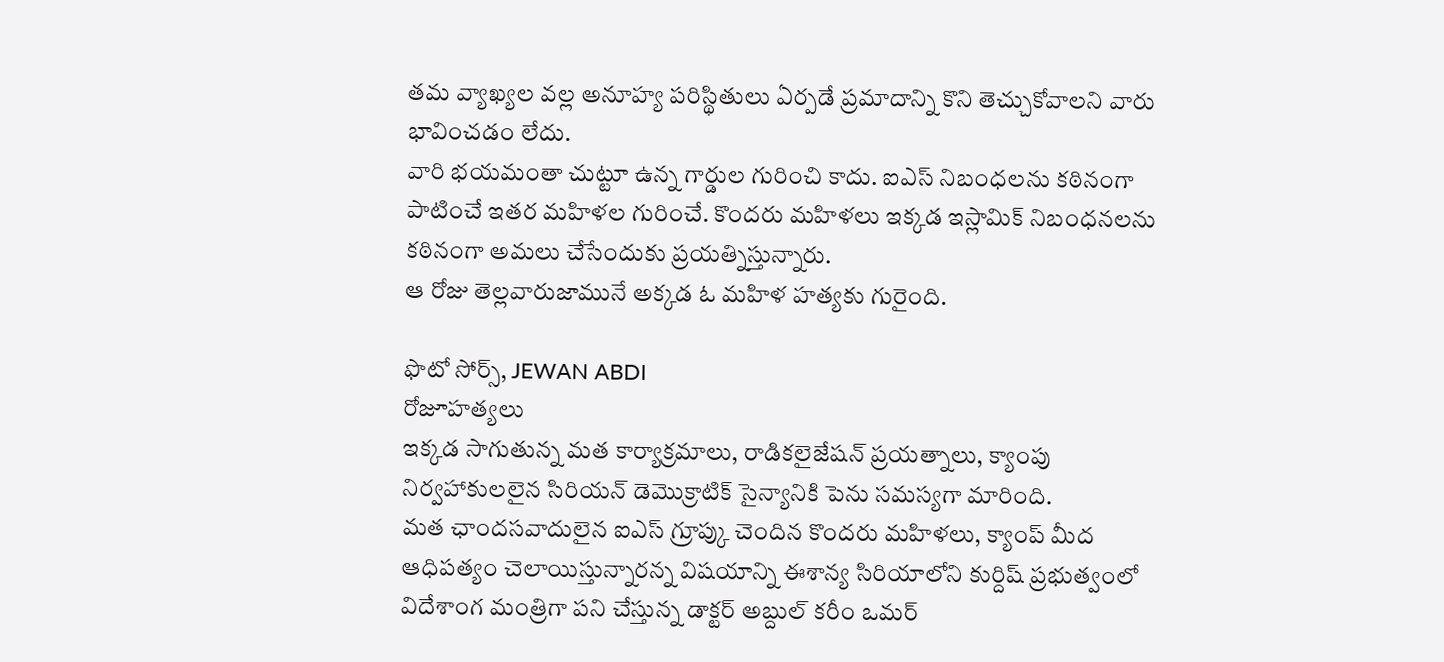తమ వ్యాఖ్యల వల్ల అనూహ్య పరిస్థితులు ఏర్పడే ప్రమాదాన్ని కొని తెచ్చుకోవాలని వారు భావించడం లేదు.
వారి భయమంతా చుట్టూ ఉన్న గార్డుల గురించి కాదు. ఐఎస్ నిబంధలను కఠినంగా పాటించే ఇతర మహిళల గురించే. కొందరు మహిళలు ఇక్కడ ఇస్లామిక్ నిబంధనలను కఠినంగా అమలు చేసేందుకు ప్రయత్నిస్తున్నారు.
ఆ రోజు తెల్లవారుజామునే అక్కడ ఓ మహిళ హత్యకు గురైంది.

ఫొటో సోర్స్, JEWAN ABDI
రోజూహత్యలు
ఇక్కడ సాగుతున్న మత కార్యాక్రమాలు, రాడికలైజేషన్ ప్రయత్నాలు, క్యాంపు నిర్వహాకులలైన సిరియన్ డెమొక్రాటిక్ సైన్యానికి పెను సమస్యగా మారింది.
మత ఛాందసవాదులైన ఐఎస్ గ్రూప్కు చెందిన కొందరు మహిళలు, క్యాంప్ మీద ఆధిపత్యం చెలాయిస్తున్నారన్న విషయాన్ని ఈశాన్య సిరియాలోని కుర్దిష్ ప్రభుత్వంలో విదేశాంగ మంత్రిగా పని చేస్తున్న డాక్టర్ అబ్దుల్ కరీం ఒమర్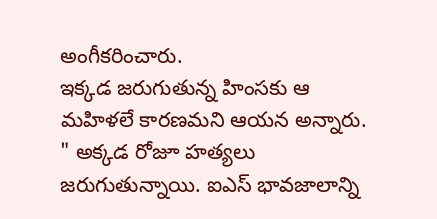అంగీకరించారు.
ఇక్కడ జరుగుతున్న హింసకు ఆ మహిళలే కారణమని ఆయన అన్నారు.
" అక్కడ రోజూ హత్యలు జరుగుతున్నాయి. ఐఎస్ భావజాలాన్ని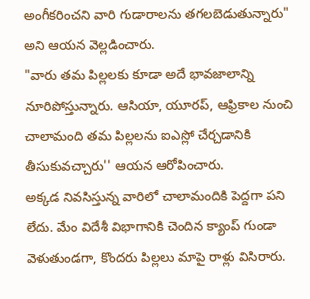అంగీకరించని వారి గుడారాలను తగలబెడుతున్నారు" అని ఆయన వెల్లడించారు.
"వారు తమ పిల్లలకు కూడా అదే భావజాలాన్ని నూరిపోస్తున్నారు. ఆసియా, యూరప్, ఆఫ్రికాల నుంచి చాలామంది తమ పిల్లలను ఐఎస్లో చేర్చడానికి తీసుకువచ్చారు'' ఆయన ఆరోపించారు.
అక్కడ నివసిస్తున్న వారిలో చాలామందికి పెద్దగా పని లేదు. మేం విదేశీ విభాగానికి చెందిన క్యాంప్ గుండా వెళుతుండగా, కొందరు పిల్లలు మాపై రాళ్లు విసిరారు.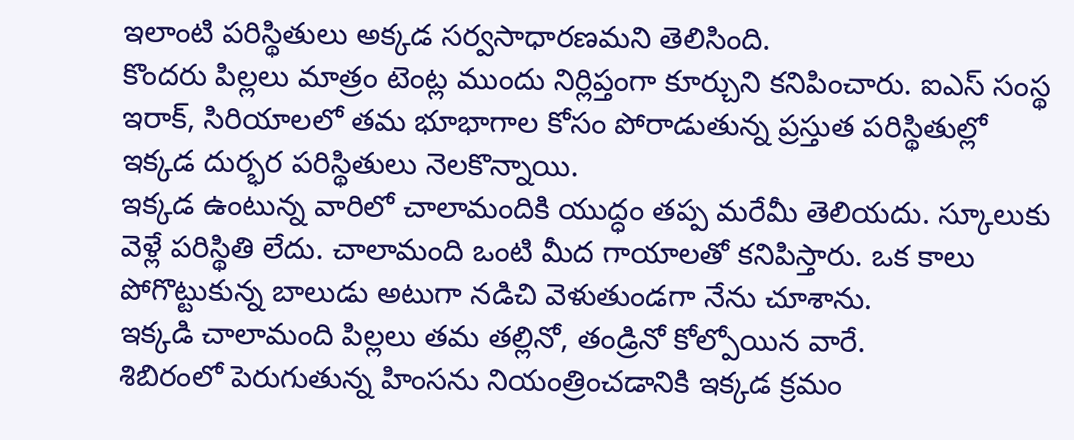ఇలాంటి పరిస్థితులు అక్కడ సర్వసాధారణమని తెలిసింది.
కొందరు పిల్లలు మాత్రం టెంట్ల ముందు నిర్లిప్తంగా కూర్చుని కనిపించారు. ఐఎస్ సంస్థ ఇరాక్, సిరియాలలో తమ భూభాగాల కోసం పోరాడుతున్న ప్రస్తుత పరిస్థితుల్లో ఇక్కడ దుర్భర పరిస్థితులు నెలకొన్నాయి.
ఇక్కడ ఉంటున్న వారిలో చాలామందికి యుద్ధం తప్ప మరేమీ తెలియదు. స్కూలుకు వెళ్లే పరిస్థితి లేదు. చాలామంది ఒంటి మీద గాయాలతో కనిపిస్తారు. ఒక కాలు పోగొట్టుకున్న బాలుడు అటుగా నడిచి వెళుతుండగా నేను చూశాను.
ఇక్కడి చాలామంది పిల్లలు తమ తల్లినో, తండ్రినో కోల్పోయిన వారే.
శిబిరంలో పెరుగుతున్న హింసను నియంత్రించడానికి ఇక్కడ క్రమం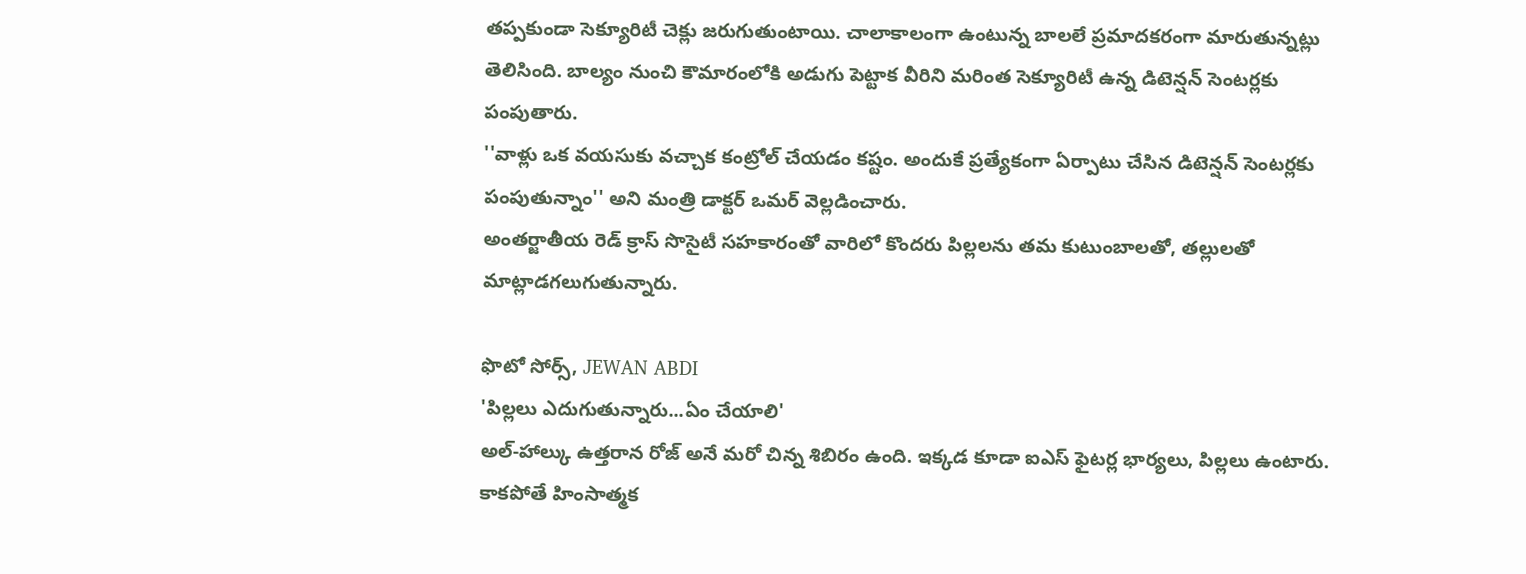తప్పకుండా సెక్యూరిటీ చెక్లు జరుగుతుంటాయి. చాలాకాలంగా ఉంటున్న బాలలే ప్రమాదకరంగా మారుతున్నట్లు తెలిసింది. బాల్యం నుంచి కౌమారంలోకి అడుగు పెట్టాక వీరిని మరింత సెక్యూరిటీ ఉన్న డిటెన్షన్ సెంటర్లకు పంపుతారు.
''వాళ్లు ఒక వయసుకు వచ్చాక కంట్రోల్ చేయడం కష్టం. అందుకే ప్రత్యేకంగా ఏర్పాటు చేసిన డిటెన్షన్ సెంటర్లకు పంపుతున్నాం'' అని మంత్రి డాక్టర్ ఒమర్ వెల్లడించారు.
అంతర్జాతీయ రెడ్ క్రాస్ సొసైటీ సహకారంతో వారిలో కొందరు పిల్లలను తమ కుటుంబాలతో, తల్లులతో మాట్లాడగలుగుతున్నారు.

ఫొటో సోర్స్, JEWAN ABDI
'పిల్లలు ఎదుగుతున్నారు...ఏం చేయాలి'
అల్-హాల్కు ఉత్తరాన రోజ్ అనే మరో చిన్న శిబిరం ఉంది. ఇక్కడ కూడా ఐఎస్ ఫైటర్ల భార్యలు, పిల్లలు ఉంటారు. కాకపోతే హింసాత్మక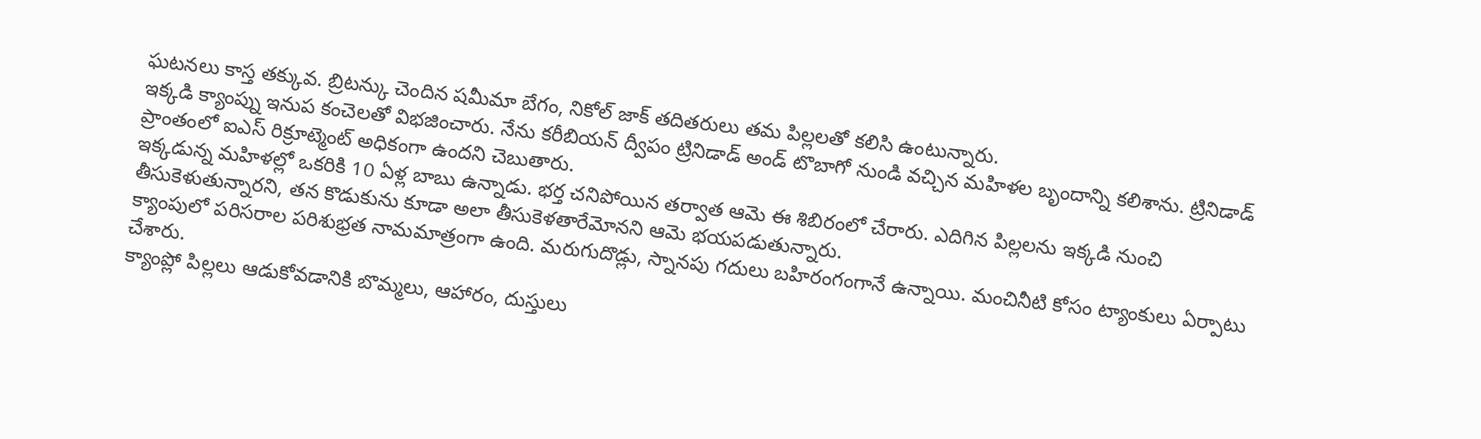ఘటనలు కాస్త తక్కువ. బ్రిటన్కు చెందిన షమీమా బేగం, నికోల్ జాక్ తదితరులు తమ పిల్లలతో కలిసి ఉంటున్నారు.
ఇక్కడి క్యాంప్ను ఇనుప కంచెలతో విభజించారు. నేను కరీబియన్ ద్వీపం ట్రినిడాడ్ అండ్ టొబాగో నుండి వచ్చిన మహిళల బృందాన్ని కలిశాను. ట్రినిడాడ్ ప్రాంతంలో ఐఎస్ రిక్రూట్మెంట్ అధికంగా ఉందని చెబుతారు.
ఇక్కడున్న మహిళల్లో ఒకరికి 10 ఏళ్ల బాబు ఉన్నాడు. భర్త చనిపోయిన తర్వాత ఆమె ఈ శిబిరంలో చేరారు. ఎదిగిన పిల్లలను ఇక్కడి నుంచి తీసుకెళుతున్నారని, తన కొడుకును కూడా అలా తీసుకెళతారేమోనని ఆమె భయపడుతున్నారు.
క్యాంపులో పరిసరాల పరిశుభ్రత నామమాత్రంగా ఉంది. మరుగుదొడ్లు, స్నానపు గదులు బహిరంగంగానే ఉన్నాయి. మంచినీటి కోసం ట్యాంకులు ఏర్పాటు చేశారు.
క్యాంప్లో పిల్లలు ఆడుకోవడానికి బొమ్మలు, ఆహారం, దుస్తులు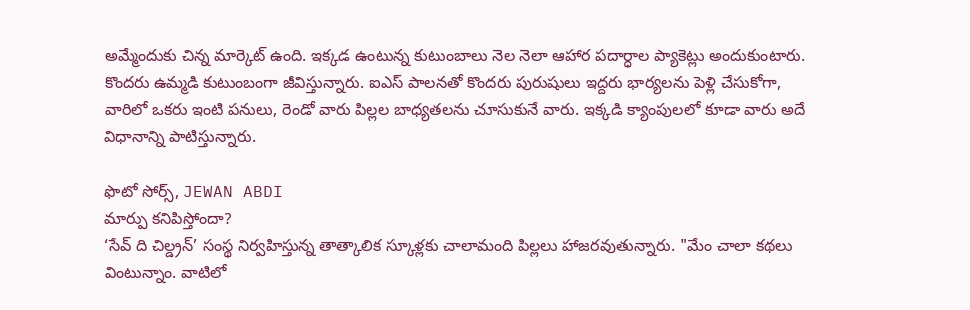అమ్మేందుకు చిన్న మార్కెట్ ఉంది. ఇక్కడ ఉంటున్న కుటుంబాలు నెల నెలా ఆహార పదార్ధాల ప్యాకెట్లు అందుకుంటారు.
కొందరు ఉమ్మడి కుటుంబంగా జీవిస్తున్నారు. ఐఎస్ పాలనతో కొందరు పురుషులు ఇద్దరు భార్యలను పెళ్లి చేసుకోగా, వారిలో ఒకరు ఇంటి పనులు, రెండో వారు పిల్లల బాధ్యతలను చూసుకునే వారు. ఇక్కడి క్యాంపులలో కూడా వారు అదే విధానాన్ని పాటిస్తున్నారు.

ఫొటో సోర్స్, JEWAN ABDI
మార్పు కనిపిస్తోందా?
‘సేవ్ ది చిల్డ్రన్’ సంస్థ నిర్వహిస్తున్న తాత్కాలిక స్కూళ్లకు చాలామంది పిల్లలు హాజరవుతున్నారు. "మేం చాలా కథలు వింటున్నాం. వాటిలో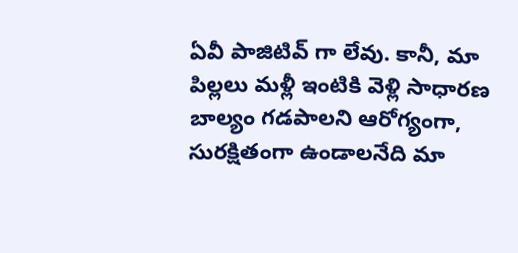ఏవీ పాజిటివ్ గా లేవు. కానీ, మా పిల్లలు మళ్లీ ఇంటికి వెళ్లి సాధారణ బాల్యం గడపాలని ఆరోగ్యంగా, సురక్షితంగా ఉండాలనేది మా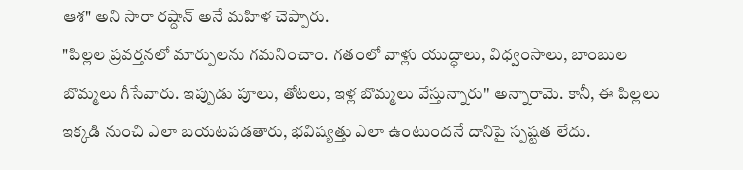ఆశ" అని సారా రష్దాన్ అనే మహిళ చెప్పారు.
"పిల్లల ప్రవర్తనలో మార్పులను గమనించాం. గతంలో వాళ్లు యుద్ధాలు, విధ్వంసాలు, బాంబుల బొమ్మలు గీసేవారు. ఇప్పుడు పూలు, తోటలు, ఇళ్ల బొమ్మలు వేస్తున్నారు'' అన్నారామె. కానీ, ఈ పిల్లలు ఇక్కడి నుంచి ఎలా బయటపడతారు, భవిష్యత్తు ఎలా ఉంటుందనే దానిపై స్పష్టత లేదు.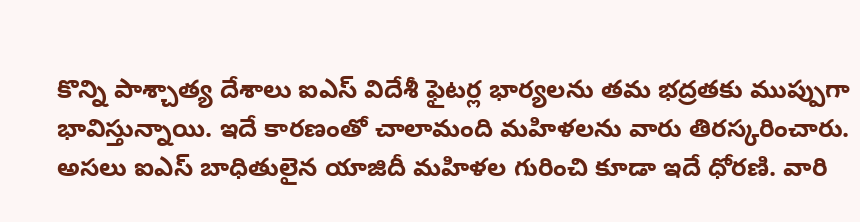కొన్ని పాశ్చాత్య దేశాలు ఐఎస్ విదేశీ ఫైటర్ల భార్యలను తమ భద్రతకు ముప్పుగా భావిస్తున్నాయి. ఇదే కారణంతో చాలామంది మహిళలను వారు తిరస్కరించారు. అసలు ఐఎస్ బాధితులైన యాజిదీ మహిళల గురించి కూడా ఇదే ధోరణి. వారి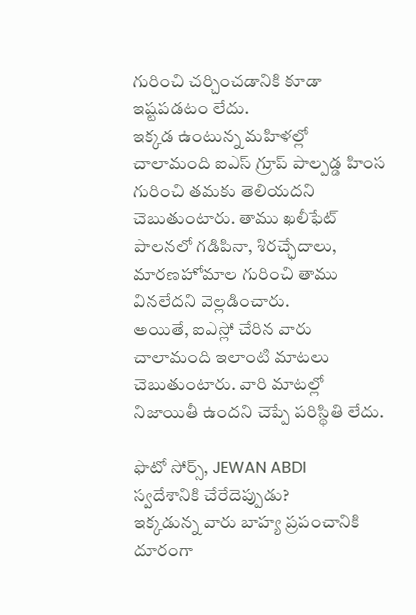గురించి చర్చించడానికి కూడా ఇష్టపడటం లేదు.
ఇక్కడ ఉంటున్న మహిళల్లో చాలామంది ఐఎస్ గ్రూప్ పాల్పడ్డ హింస గురించి తమకు తెలియదని చెబుతుంటారు. తాము ఖలీఫేట్ పాలనలో గడిపినా, శిరచ్ఛేదాలు, మారణహోమాల గురించి తాము వినలేదని వెల్లడించారు.
అయితే, ఐఎస్లో చేరిన వారు చాలామంది ఇలాంటి మాటలు చెబుతుంటారు. వారి మాటల్లో నిజాయితీ ఉందని చెప్పే పరిస్థితి లేదు.

ఫొటో సోర్స్, JEWAN ABDI
స్వదేశానికి చేరేదెప్పుడు?
ఇక్కడున్న వారు బాహ్య ప్రపంచానికి దూరంగా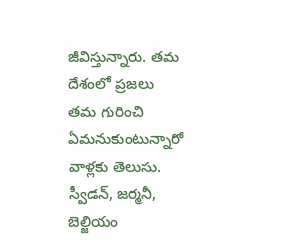జీవిస్తున్నారు. తమ దేశంలో ప్రజలు తమ గురించి ఏమనుకుంటున్నారో వాళ్లకు తెలుసు. స్వీడన్, జర్మనీ, బెల్జియం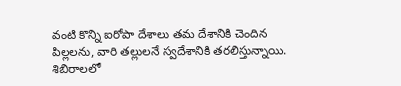వంటి కొన్ని ఐరోపా దేశాలు తమ దేశానికి చెందిన పిల్లలను, వారి తల్లులనే స్వదేశానికి తరలిస్తున్నాయి.
శిబిరాలలో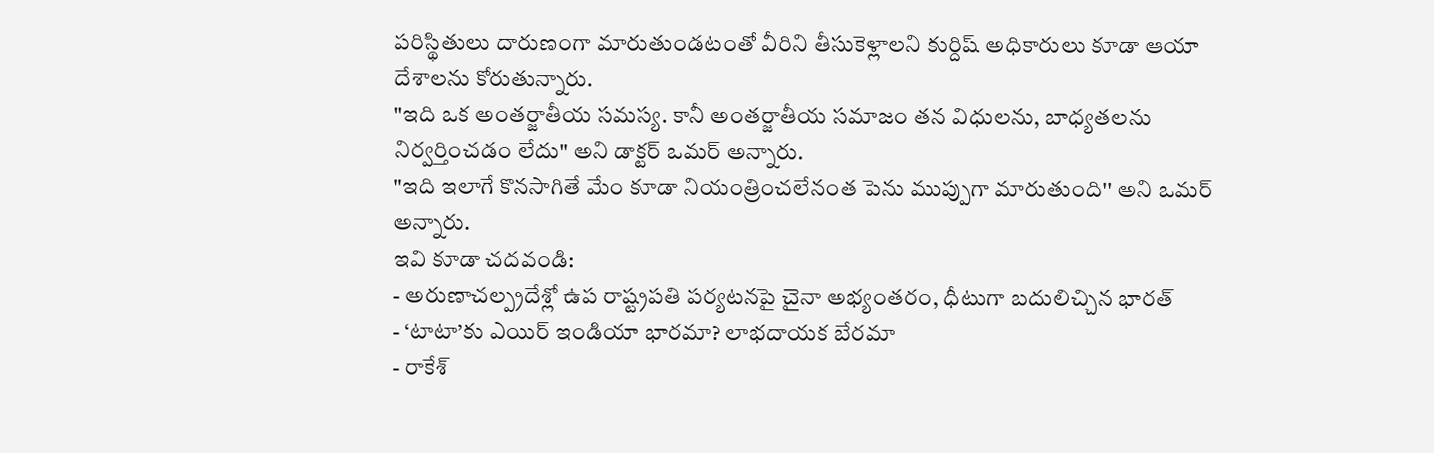పరిస్థితులు దారుణంగా మారుతుండటంతో వీరిని తీసుకెళ్లాలని కుర్దిష్ అధికారులు కూడా ఆయా దేశాలను కోరుతున్నారు.
"ఇది ఒక అంతర్జాతీయ సమస్య. కానీ అంతర్జాతీయ సమాజం తన విధులను, బాధ్యతలను నిర్వర్తించడం లేదు" అని డాక్టర్ ఒమర్ అన్నారు.
"ఇది ఇలాగే కొనసాగితే మేం కూడా నియంత్రించలేనంత పెను ముప్పుగా మారుతుంది'' అని ఒమర్ అన్నారు.
ఇవి కూడా చదవండి:
- అరుణాచల్ప్రదేశ్లో ఉప రాష్ట్రపతి పర్యటనపై చైనా అభ్యంతరం, ధీటుగా బదులిచ్చిన భారత్
- ‘టాటా’కు ఎయిర్ ఇండియా భారమా? లాభదాయక బేరమా
- రాకేశ్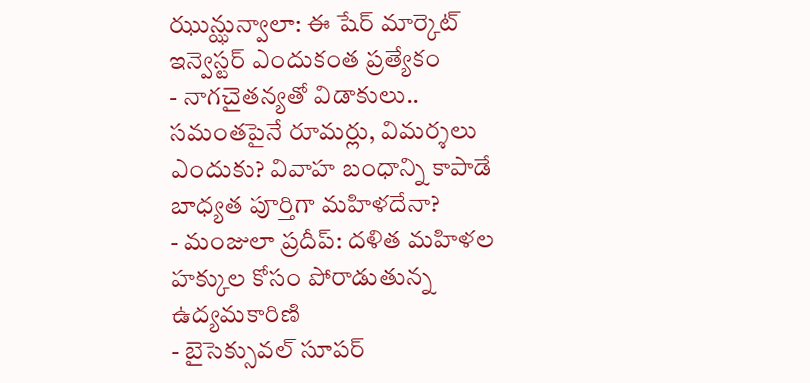ఝున్ఝున్వాలా: ఈ షేర్ మార్కెట్ ఇన్వెస్టర్ ఎందుకంత ప్రత్యేకం
- నాగచైతన్యతో విడాకులు.. సమంతపైనే రూమర్లు, విమర్శలు ఎందుకు? వివాహ బంధాన్ని కాపాడే బాధ్యత పూర్తిగా మహిళదేనా?
- మంజులా ప్రదీప్: దళిత మహిళల హక్కుల కోసం పోరాడుతున్న ఉద్యమకారిణి
- బైసెక్సువల్ సూపర్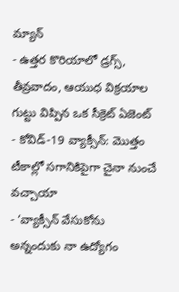మ్యాన్
- ఉత్తర కొరియాలో డ్రగ్స్, తీవ్రవాదం, ఆయుధ విక్రయాల గుట్టు విప్పిన ఒక సీక్రెట్ ఏజెంట్
- కోవిడ్-19 వ్యాక్సీన్: మొత్తం టీకాల్లో సగానికిపైగా చైనా నుంచే వచ్చాయా
- ‘వ్యాక్సీన్ వేసుకోను అన్నందుకు నా ఉద్యోగం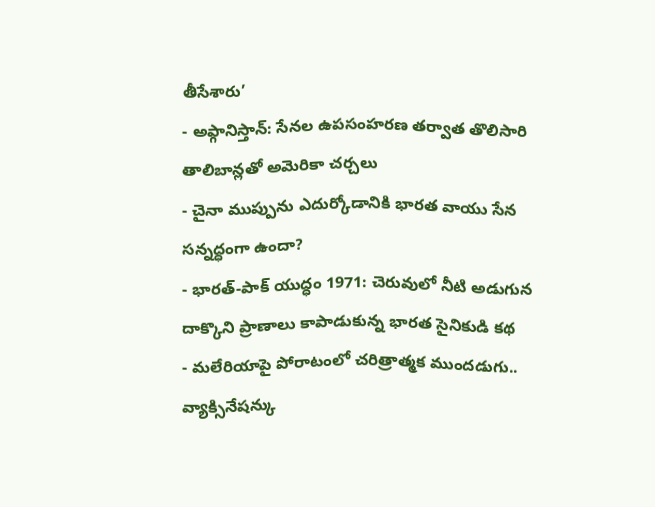తీసేశారు’
- అఫ్గానిస్తాన్: సేనల ఉపసంహరణ తర్వాత తొలిసారి తాలిబాన్లతో అమెరికా చర్చలు
- చైనా ముప్పును ఎదుర్కోడానికి భారత వాయు సేన సన్నద్ధంగా ఉందా?
- భారత్-పాక్ యుద్ధం 1971: చెరువులో నీటి అడుగున దాక్కొని ప్రాణాలు కాపాడుకున్న భారత సైనికుడి కథ
- మలేరియాపై పోరాటంలో చరిత్రాత్మక ముందడుగు.. వ్యాక్సినేషన్కు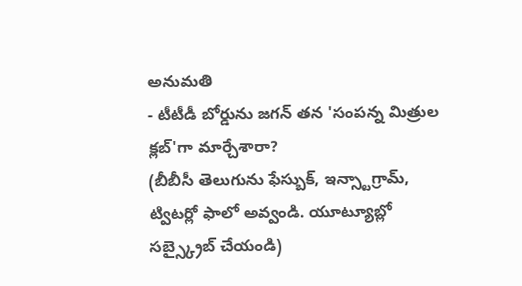అనుమతి
- టీటీడీ బోర్డును జగన్ తన 'సంపన్న మిత్రుల క్లబ్'గా మార్చేశారా?
(బీబీసీ తెలుగును ఫేస్బుక్, ఇన్స్టాగ్రామ్, ట్విటర్లో ఫాలో అవ్వండి. యూట్యూబ్లో సబ్స్క్రైబ్ చేయండి)